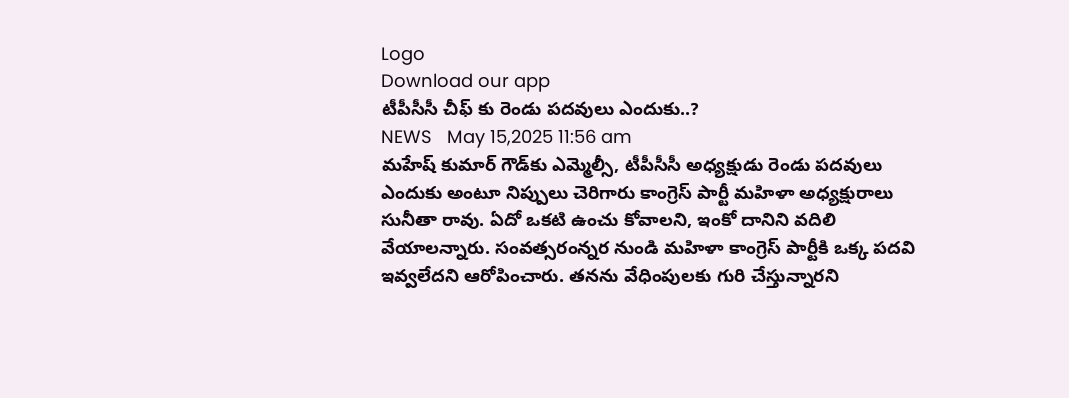Logo
Download our app
టీపీసీసీ చీఫ్ కు రెండు ప‌ద‌వులు ఎందుకు..?
NEWS   May 15,2025 11:56 am
మహేష్ కుమార్ గౌడ్‌కు ఎమ్మెల్సీ, టీపీసీసీ అధ్యక్షుడు రెండు పదవులు ఎందుకు అంటూ నిప్పులు చెరిగారు కాంగ్రెస్ పార్టీ మ‌హిళా అధ్య‌క్షురాలు సునీతా రావు. ఏదో ఒక‌టి ఉంచు కోవాల‌ని, ఇంకో దానిని వ‌దిలి వేయాల‌న్నారు. సంవత్సరంన్నర నుండి మహిళా కాంగ్రెస్ పార్టీకి ఒక్క పదవి ఇవ్వలేదని ఆరోపించారు. త‌న‌ను వేధింపుల‌కు గురి చేస్తున్నార‌ని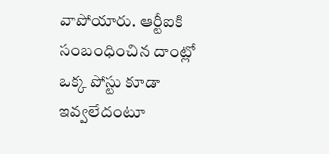వాపోయారు. ఆర్టీఐకి సంబంధించిన దాంట్లో ఒక్క పోస్టు కూడా ఇవ్వ‌లేదంటూ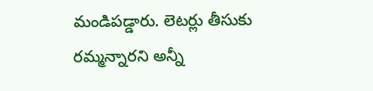మండిప‌డ్డారు. లెటర్లు తీసుకు ర‌మ్మ‌న్నార‌ని అన్నీ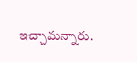ఇచ్చామ‌న్నారు.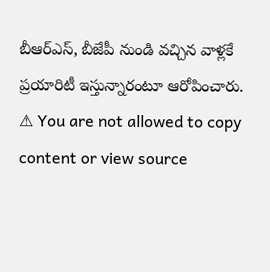బీఆర్ఎస్, బీజేపీ నుండి వ‌చ్చిన వాళ్ల‌కే ప్ర‌యారిటీ ఇస్తున్నారంటూ ఆరోపించారు.
⚠ You are not allowed to copy content or view source